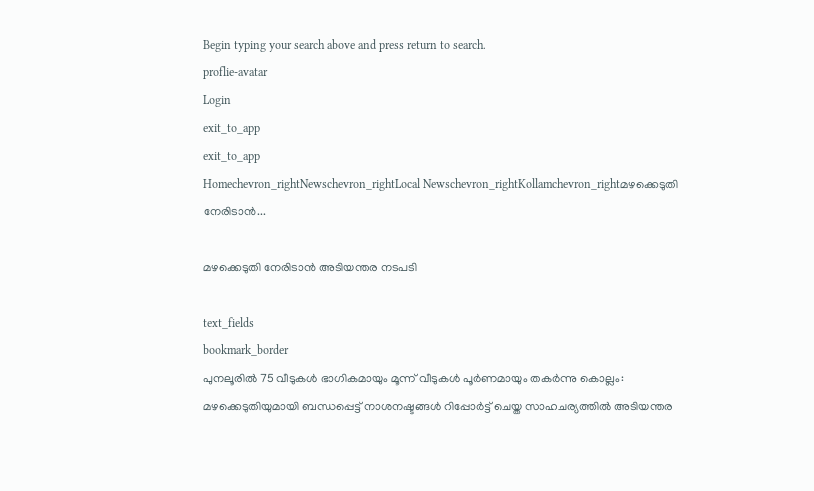Begin typing your search above and press return to search.
proflie-avatar
Login
exit_to_app
exit_to_app
Homechevron_rightNewschevron_rightLocal Newschevron_rightKollamchevron_rightമഴക്കെടുതി നേരിടാന്‍...

മഴക്കെടുതി നേരിടാന്‍ അടിയന്തര നടപടി

text_fields
bookmark_border
പുനലൂരില്‍ 75 വീടുകള്‍ ഭാഗികമായും മൂന്ന് വീടുകള്‍ പൂര്‍ണമായും തകര്‍ന്നു കൊല്ലം: മഴക്കെടുതിയുമായി ബന്ധപ്പെട്ട് നാശനഷ്ടങ്ങള്‍ റിപ്പോര്‍ട്ട് ചെയ്ത സാഹചര്യത്തില്‍ അടിയന്തര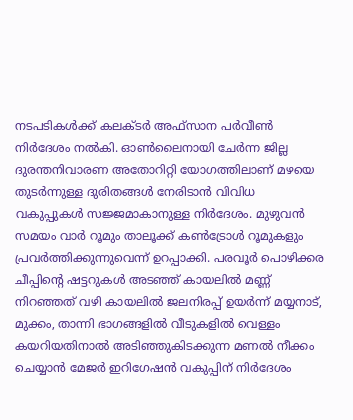നടപടികള്‍ക്ക് കലക്ടര്‍ അഫ്‌സാന പര്‍വീണ്‍ നിർദേശം നല്‍കി. ഓണ്‍ലൈനായി ചേര്‍ന്ന ജില്ല ദുരന്തനിവാരണ അതോറിറ്റി യോഗത്തിലാണ് മഴയെ തുടര്‍ന്നുള്ള ദുരിതങ്ങള്‍ നേരിടാന്‍ വിവിധ വകുപ്പുകള്‍ സജ്ജമാകാനുള്ള നിർദേശം. മുഴുവന്‍ സമയം വാര്‍ റൂമും താലൂക്ക് കണ്‍ട്രോള്‍ റൂമുകളും പ്രവര്‍ത്തിക്കുന്നുവെന്ന് ഉറപ്പാക്കി. പരവൂര്‍ പൊഴിക്കര ചീപ്പിന്‍റെ ഷട്ടറുകള്‍ അടഞ്ഞ് കായലില്‍ മണ്ണ് നിറഞ്ഞത് വഴി കായലില്‍ ജലനിരപ്പ് ഉയര്‍ന്ന് മയ്യനാട്, മുക്കം, താന്നി ഭാഗങ്ങളില്‍ വീടുകളില്‍ വെള്ളം കയറിയതിനാല്‍ അടിഞ്ഞുകിടക്കുന്ന മണല്‍ നീക്കം ചെയ്യാന്‍ മേജര്‍ ഇറിഗേഷന്‍ വകുപ്പിന് നിർദേശം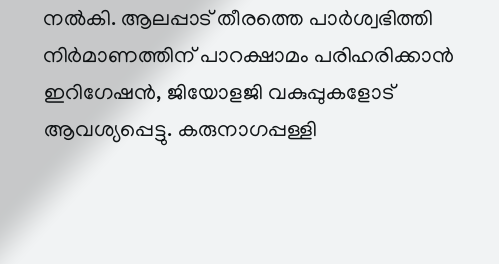നല്‍കി. ആലപ്പാട് തീരത്തെ പാര്‍ശ്വഭിത്തി നിര്‍മാണത്തിന് പാറക്ഷാമം പരിഹരിക്കാന്‍ ഇറിഗേഷന്‍, ജിയോളജി വകുപ്പുകളോട് ആവശ്യപ്പെട്ടു. കരുനാഗപ്പള്ളി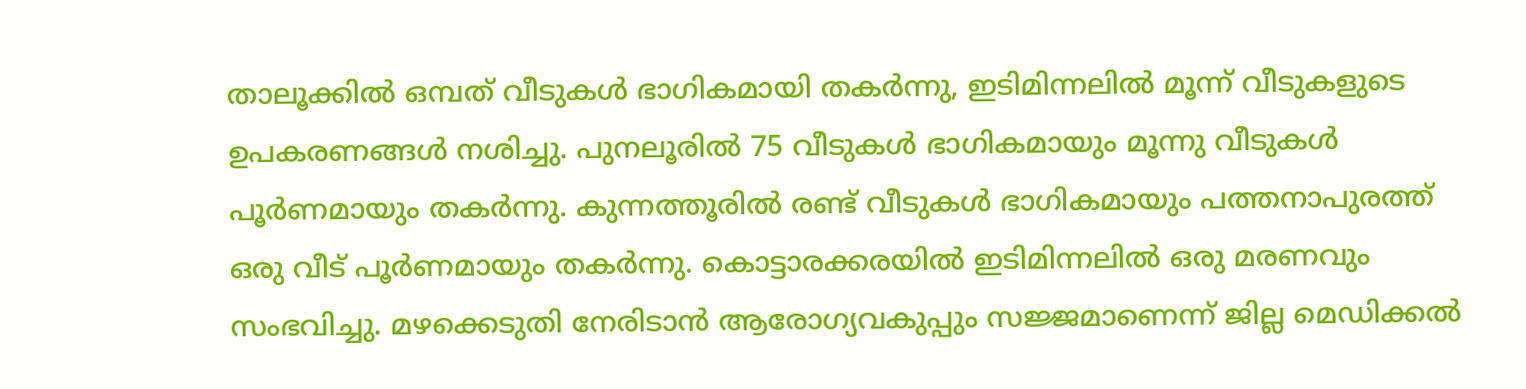താലൂക്കില്‍ ഒമ്പത് വീടുകള്‍ ഭാഗികമായി തകര്‍ന്നു, ഇടിമിന്നലില്‍ മൂന്ന് വീടുകളുടെ ഉപകരണങ്ങള്‍ നശിച്ചു. പുനലൂരില്‍ 75 വീടുകള്‍ ഭാഗികമായും മൂന്നു വീടുകള്‍ പൂര്‍ണമായും തകര്‍ന്നു. കുന്നത്തൂരില്‍ രണ്ട് വീടുകള്‍ ഭാഗികമായും പത്തനാപുരത്ത് ഒരു വീട് പൂര്‍ണമായും തകര്‍ന്നു. കൊട്ടാരക്കരയില്‍ ഇടിമിന്നലില്‍ ഒരു മരണവും സംഭവിച്ചു. മഴക്കെടുതി നേരിടാന്‍ ആരോഗ്യവകുപ്പും സജ്ജമാണെന്ന് ജില്ല മെഡിക്കല്‍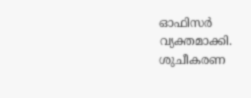ഓഫിസര്‍ വ്യക്തമാക്കി. ശുചീകരണ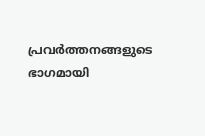പ്രവര്‍ത്തനങ്ങളുടെ ഭാഗമായി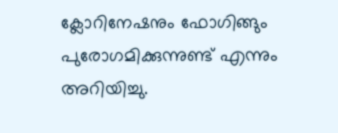ക്ലോറിനേഷനും ഫോഗിങ്ങും പുരോഗമിക്കുന്നുണ്ട് എന്നും അറിയിച്ചു.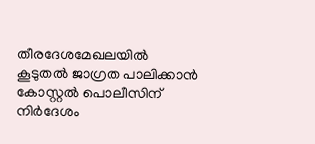തീരദേശമേഖലയില്‍ കൂടുതല്‍ ജാഗ്രത പാലിക്കാന്‍ കോസ്റ്റല്‍ പൊലീസിന് നിര്‍ദേശം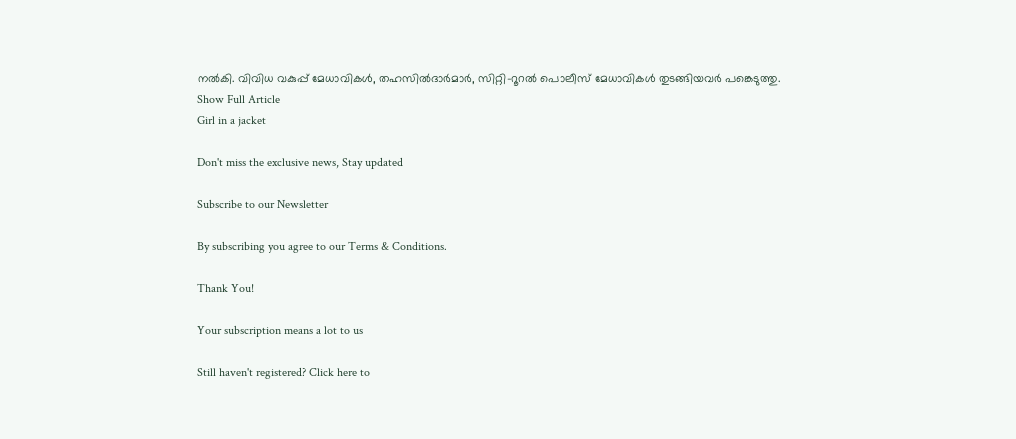നല്‍കി. വിവിധ വകുപ്പ് മേധാവികള്‍, തഹസില്‍ദാര്‍മാര്‍, സിറ്റി-റൂറല്‍ പൊലീസ് മേധാവികള്‍ തുടങ്ങിയവര്‍ പങ്കെടുത്തു.
Show Full Article
Girl in a jacket

Don't miss the exclusive news, Stay updated

Subscribe to our Newsletter

By subscribing you agree to our Terms & Conditions.

Thank You!

Your subscription means a lot to us

Still haven't registered? Click here to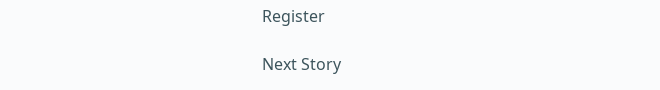Register

Next Story